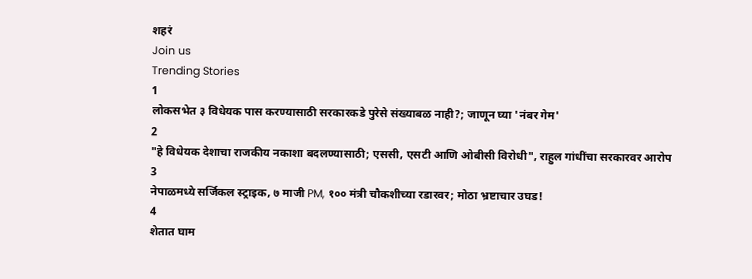शहरं
Join us
Trending Stories
1
लोकसभेत ३ विधेयक पास करण्यासाठी सरकारकडे पुरेसे संख्याबळ नाही?; जाणून घ्या 'नंबर गेम'
2
"हे विधेयक देशाचा राजकीय नकाशा बदलण्यासाठी; एससी, एसटी आणि ओबीसी विरोधी", राहुल गांधींचा सरकारवर आरोप
3
नेपाळमध्ये सर्जिकल स्ट्राइक, ७ माजी PM, १०० मंत्री चौकशीच्या रडारवर; मोठा भ्रष्टाचार उघड!
4
शेतात घाम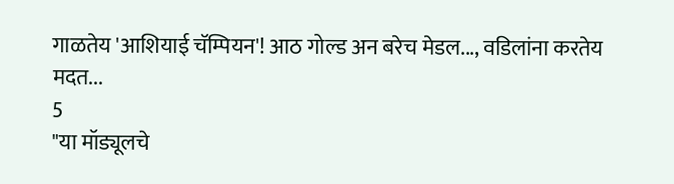गाळतेय 'आशियाई चॅम्पियन'! आठ गोल्ड अन बरेच मेडल..., वडिलांना करतेय मदत...
5
"या मॉड्यूलचे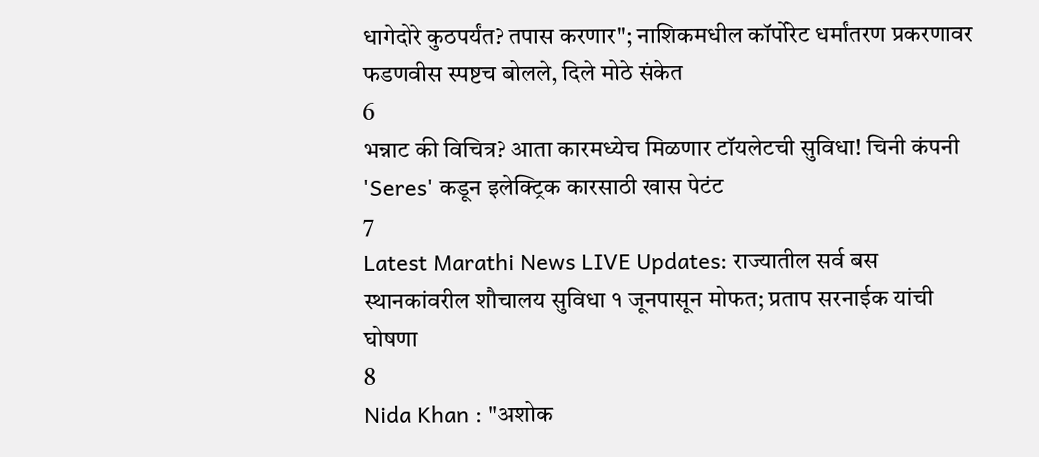धागेदोरे कुठपर्यंत? तपास करणार"; नाशिकमधील कॉर्पोरेट धर्मांतरण प्रकरणावर फडणवीस स्पष्टच बोलले, दिले मोठे संकेत
6
भन्नाट की विचित्र? आता कारमध्येच मिळणार टॉयलेटची सुविधा! चिनी कंपनी 'Seres' कडून इलेक्ट्रिक कारसाठी खास पेटंट
7
Latest Marathi News LIVE Updates: राज्यातील सर्व बस स्थानकांवरील शौचालय सुविधा १ जूनपासून मोफत; प्रताप सरनाईक यांची घोषणा
8
Nida Khan : "अशोक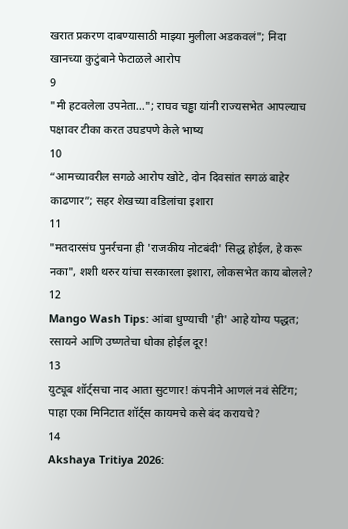खरात प्रकरण दाबण्यासाठी माझ्या मुलीला अडकवलं"; निदा खानच्या कुटुंबाने फेटाळले आरोप
9
"मी हटवलेला उपनेता…"; राघव चड्ढा यांनी राज्यसभेत आपल्याच पक्षावर टीका करत उघडपणे केले भाष्य
10
“आमच्यावरील सगळे आरोप खोटे, दोन दिवसांत सगळं बाहेर काढणार”; सहर शेखच्या वडिलांचा इशारा
11
"मतदारसंघ पुनर्रचना ही 'राजकीय नोटबंदी' सिद्ध होईल, हे करू नका", शशी थरुर यांचा सरकारला इशारा, लोकसभेत काय बोलले?
12
Mango Wash Tips: आंबा धुण्याची 'ही' आहे योग्य पद्धत; रसायने आणि उष्णतेचा धोका होईल दूर!
13
युट्यूब शॉर्ट्सचा नाद आता सुटणार! कंपनीने आणलं नवं सेटिंग; पाहा एका मिनिटात शॉर्ट्स कायमचे कसे बंद करायचे?
14
Akshaya Tritiya 2026: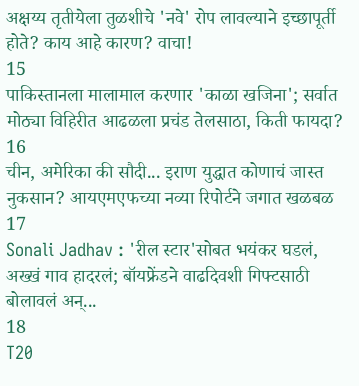अक्षय्य तृतीयेला तुळशीचे 'नवे' रोप लावल्याने इच्छापूर्ती होते? काय आहे कारण? वाचा!
15
पाकिस्तानला मालामाल करणार 'काळा खजिना'; सर्वात मोठ्या विहिरीत आढळला प्रचंड तेलसाठा, किती फायदा?
16
चीन, अमेरिका की सौदी... इराण युद्धात कोणाचं जास्त नुकसान? आयएमएफच्या नव्या रिपोर्टने जगात खळबळ
17
Sonali Jadhav : 'रील स्टार'सोबत भयंकर घडलं, अख्खं गाव हादरलं; बॉयफ्रेंडने वाढदिवशी गिफ्टसाठी बोलावलं अन्...
18
T20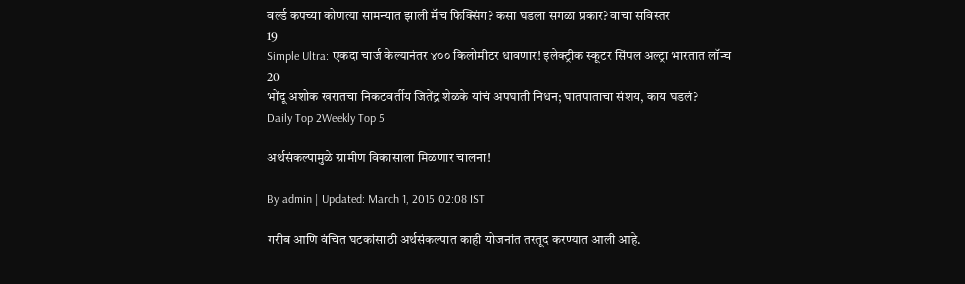वर्ल्ड कपच्या कोणत्या सामन्यात झाली मॅच फिक्सिंग? कसा घडला सगळा प्रकार? वाचा सविस्तर
19
Simple Ultra: एकदा चार्ज केल्यानंतर ४०० किलोमीटर धावणार! इलेक्ट्रीक स्कूटर सिंपल अल्ट्रा भारतात लॉन्च
20
भोंदू अशोक खरातचा निकटवर्तीय जितेंद्र शेळके यांचं अपघाती निधन; घातपाताचा संशय, काय घडलं?
Daily Top 2Weekly Top 5

अर्थसंकल्पामुळे ग्रामीण विकासाला मिळणार चालना!

By admin | Updated: March 1, 2015 02:08 IST

गरीब आणि वंचित घटकांसाठी अर्थसंकल्पात काही योजनांत तरतूद करण्यात आली आहे.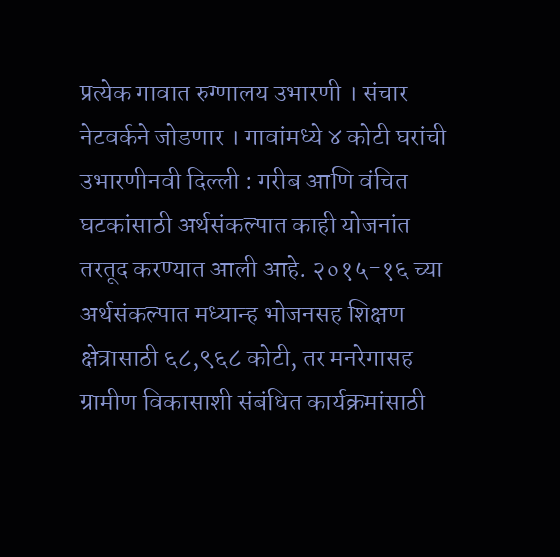प्रत्येक गावात रुग्णालय उभारणी । संचार नेटवर्कने जोडणार । गावांमध्ये ४ कोटी घरांची उभारणीनवी दिल्ली : गरीब आणि वंचित घटकांसाठी अर्थसंकल्पात काही योजनांत तरतूद करण्यात आली आहे. २०१५-१६ च्या अर्थसंकल्पात मध्यान्ह भोजनसह शिक्षण क्षेत्रासाठी ६८,९६८ कोटी, तर मनरेगासह ग्रामीण विकासाशी संबंधित कार्यक्रमांसाठी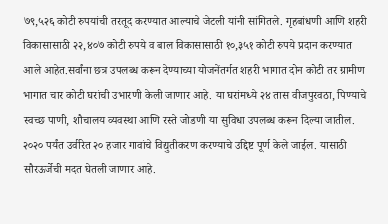७९,५२६ कोटी रुपयांची तरतूद करण्यात आल्याचे जेटली यांनी सांगितले. गृहबांधणी आणि शहरी विकासासाठी २२,४०७ कोटी रुपये व बाल विकासासाठी १०,३५१ कोटी रुपये प्रदान करण्यात आले आहेत.सर्वांना छत्र उपलब्ध करून देण्याच्या योजनेंतर्गत शहरी भागात दोन कोटी तर ग्रामीण भागात चार कोटी घरांची उभारणी केली जाणार आहे. या घरांमध्ये २४ तास वीजपुरवठा, पिण्याचे स्वच्छ पाणी, शौचालय व्यवस्था आणि रस्ते जोडणी या सुविधा उपलब्ध करून दिल्या जातील. २०२० पर्यंत उर्वरित २० हजार गावांचे विद्युतीकरण करण्याचे उद्दिष्ट पूर्ण केले जाईल. यासाठी सौरऊर्जेची मदत घेतली जाणार आहे.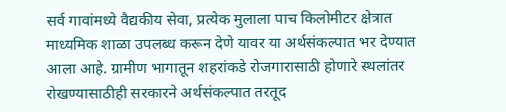सर्व गावांमध्ये वैद्यकीय सेवा, प्रत्येक मुलाला पाच किलोमीटर क्षेत्रात माध्यमिक शाळा उपलब्ध करून देणे यावर या अर्थसंकल्पात भर देण्यात आला आहे. ग्रामीण भागातून शहरांकडे रोजगारासाठी होणारे स्थलांतर रोखण्यासाठीही सरकारने अर्थसंकल्पात तरतूद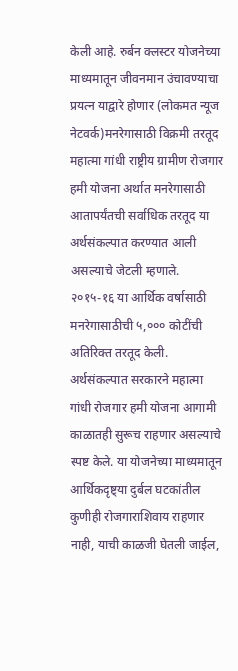केली आहे. रुर्बन क्लस्टर योजनेच्या माध्यमातून जीवनमान उंचावण्याचा प्रयत्न याद्वारे होणार (लोकमत न्यूज नेटवर्क)मनरेगासाठी विक्रमी तरतूद महात्मा गांधी राष्ट्रीय ग्रामीण रोजगार हमी योजना अर्थात मनरेगासाठी आतापर्यंतची सर्वाधिक तरतूद या अर्थसंकल्पात करण्यात आली असल्याचे जेटली म्हणाले. २०१५-१६ या आर्थिक वर्षासाठी मनरेगासाठीची ५,००० कोटींची अतिरिक्त तरतूद केली. अर्थसंकल्पात सरकारने महात्मा गांधी रोजगार हमी योजना आगामी काळातही सुरूच राहणार असल्याचे स्पष्ट केले. या योजनेच्या माध्यमातून आर्थिकदृष्ट्या दुर्बल घटकांतील कुणीही रोजगाराशिवाय राहणार नाही, याची काळजी घेतली जाईल,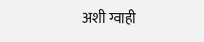अशी ग्वाही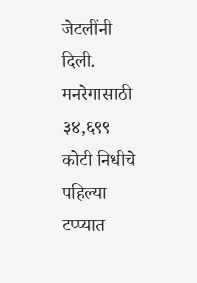जेटलींनी दिली. मनरेगासाठी ३४,६९९ कोटी निधीचे पहिल्या टप्प्यात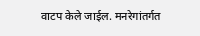वाटप केले जाईल. मनरेगांतर्गत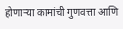होणाऱ्या कामांची गुणवत्ता आणि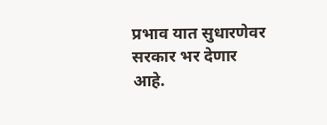प्रभाव यात सुधारणेवर सरकार भर देणार आहे.